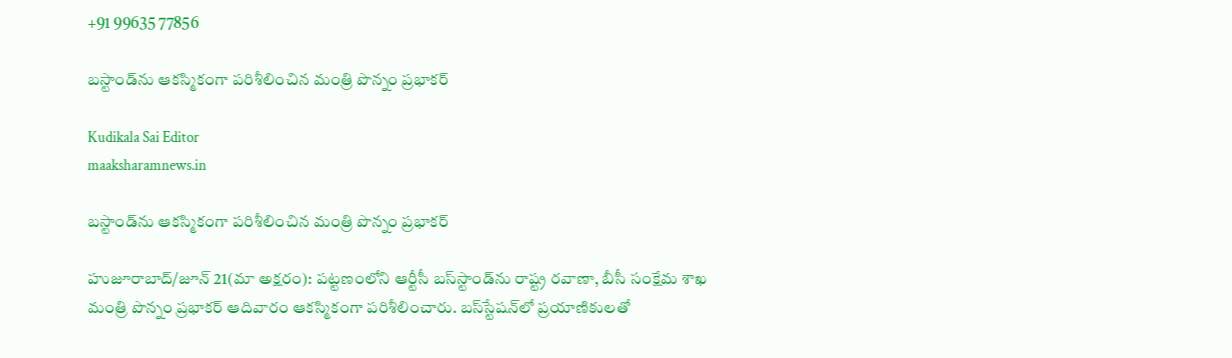+91 99635 77856

బస్టాండ్‌ను ఆకస్మికంగా పరిశీలించిన మంత్రి పొన్నం ప్రభాకర్

Kudikala Sai Editor
maaksharamnews.in

బస్టాండ్‌ను ఆకస్మికంగా పరిశీలించిన మంత్రి పొన్నం ప్రభాకర్

హుజూరాబాద్/జూన్ 21(మా అక్షరం): పట్టణంలోని ఆర్టీసీ బస్‌స్టాండ్‌ను రాష్ట్ర రవాణా, బీసీ సంక్షేమ శాఖ మంత్రి పొన్నం ప్రభాకర్ ఆదివారం ఆకస్మికంగా పరిశీలించారు. బస్‌స్టేషన్‌లో ప్రయాణికులతో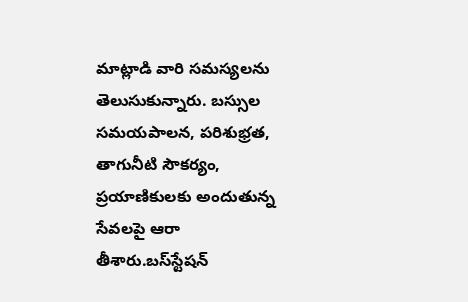మాట్లాడి వారి సమస్యలను తెలుసుకున్నారు. బస్సుల సమయపాలన, పరిశుభ్రత, తాగునీటి సౌకర్యం, ప్రయాణికులకు అందుతున్న సేవలపై ఆరా తీశారు.బస్‌స్టేషన్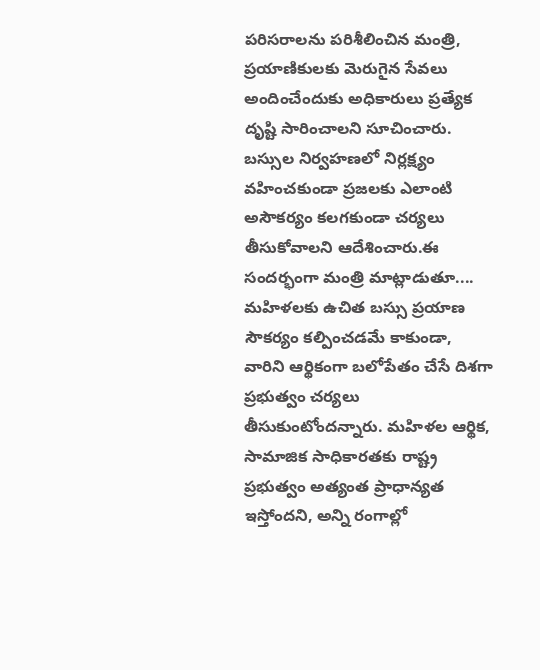పరిసరాలను పరిశీలించిన మంత్రి, ప్రయాణికులకు మెరుగైన సేవలు అందించేందుకు అధికారులు ప్రత్యేక దృష్టి సారించాలని సూచించారు. బస్సుల నిర్వహణలో నిర్లక్ష్యం వహించకుండా ప్రజలకు ఎలాంటి అసౌకర్యం కలగకుండా చర్యలు తీసుకోవాలని ఆదేశించారు.ఈ సందర్భంగా మంత్రి మాట్లాడుతూ.... మహిళలకు ఉచిత బస్సు ప్రయాణ సౌకర్యం కల్పించడమే కాకుండా, వారిని ఆర్థికంగా బలోపేతం చేసే దిశగా ప్రభుత్వం చర్యలు తీసుకుంటోందన్నారు. మహిళల ఆర్థిక, సామాజిక సాధికారతకు రాష్ట్ర ప్రభుత్వం అత్యంత ప్రాధాన్యత ఇస్తోందని, అన్ని రంగాల్లో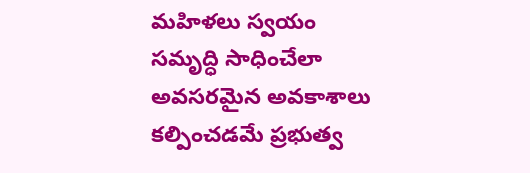మహిళలు స్వయం సమృద్ధి సాధించేలా అవసరమైన అవకాశాలు కల్పించడమే ప్రభుత్వ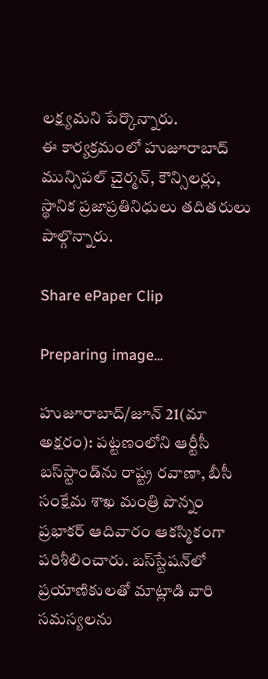లక్ష్యమని పేర్కొన్నారు.
ఈ కార్యక్రమంలో హుజూరాబాద్ మున్సిపల్ చైర్మన్, కౌన్సిలర్లు, స్థానిక ప్రజాప్రతినిధులు తదితరులు పాల్గొన్నారు.

Share ePaper Clip

Preparing image...

హుజూరాబాద్/జూన్ 21(మా అక్షరం): పట్టణంలోని ఆర్టీసీ బస్‌స్టాండ్‌ను రాష్ట్ర రవాణా, బీసీ సంక్షేమ శాఖ మంత్రి పొన్నం ప్రభాకర్ ఆదివారం ఆకస్మికంగా పరిశీలించారు. బస్‌స్టేషన్‌లో ప్రయాణికులతో మాట్లాడి వారి సమస్యలను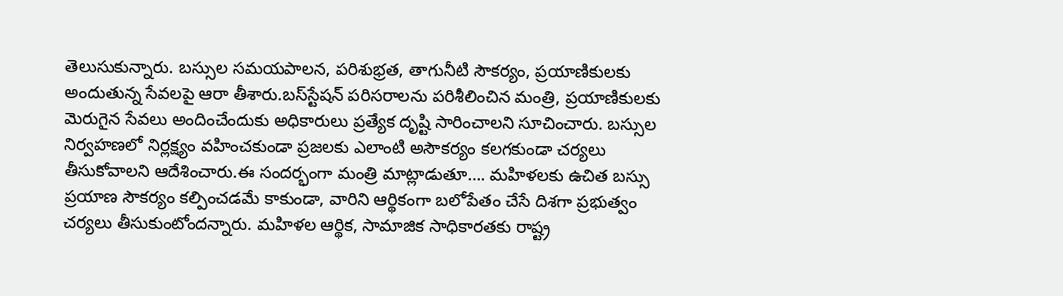తెలుసుకున్నారు. బస్సుల సమయపాలన, పరిశుభ్రత, తాగునీటి సౌకర్యం, ప్రయాణికులకు అందుతున్న సేవలపై ఆరా తీశారు.బస్‌స్టేషన్ పరిసరాలను పరిశీలించిన మంత్రి, ప్రయాణికులకు మెరుగైన సేవలు అందించేందుకు అధికారులు ప్రత్యేక దృష్టి సారించాలని సూచించారు. బస్సుల నిర్వహణలో నిర్లక్ష్యం వహించకుండా ప్రజలకు ఎలాంటి అసౌకర్యం కలగకుండా చర్యలు తీసుకోవాలని ఆదేశించారు.ఈ సందర్భంగా మంత్రి మాట్లాడుతూ…. మహిళలకు ఉచిత బస్సు ప్రయాణ సౌకర్యం కల్పించడమే కాకుండా, వారిని ఆర్థికంగా బలోపేతం చేసే దిశగా ప్రభుత్వం చర్యలు తీసుకుంటోందన్నారు. మహిళల ఆర్థిక, సామాజిక సాధికారతకు రాష్ట్ర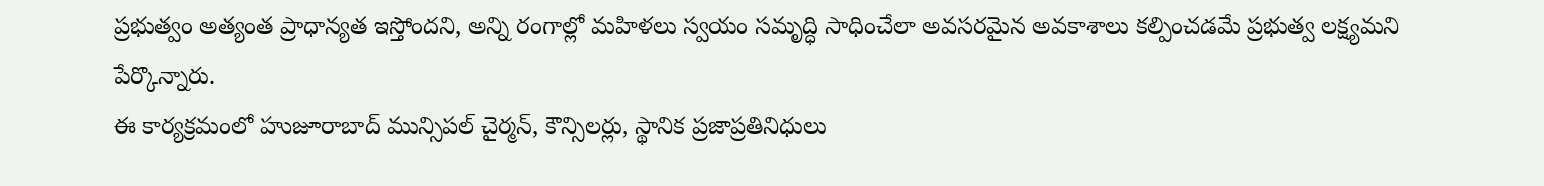ప్రభుత్వం అత్యంత ప్రాధాన్యత ఇస్తోందని, అన్ని రంగాల్లో మహిళలు స్వయం సమృద్ధి సాధించేలా అవసరమైన అవకాశాలు కల్పించడమే ప్రభుత్వ లక్ష్యమని పేర్కొన్నారు.
ఈ కార్యక్రమంలో హుజూరాబాద్ మున్సిపల్ చైర్మన్, కౌన్సిలర్లు, స్థానిక ప్రజాప్రతినిధులు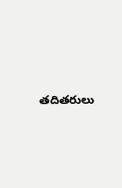తదితరులు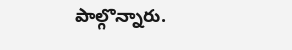పాల్గొన్నారు.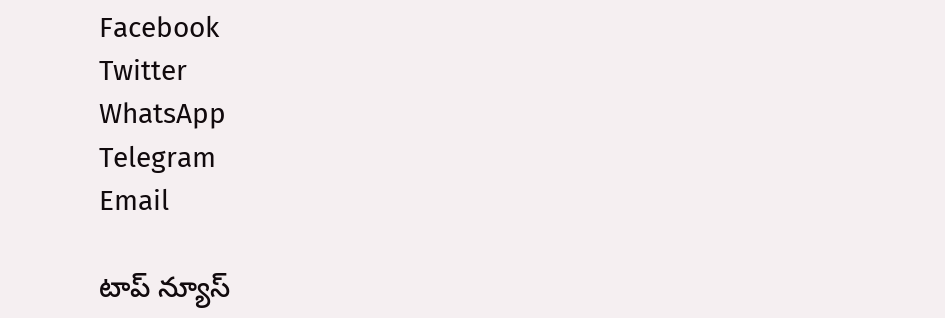Facebook
Twitter
WhatsApp
Telegram
Email

టాప్ న్యూస్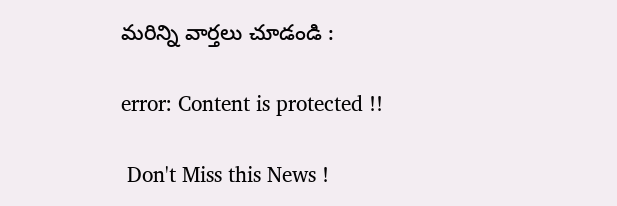మరిన్ని వార్తలు చూడండి :

error: Content is protected !!

 Don't Miss this News !